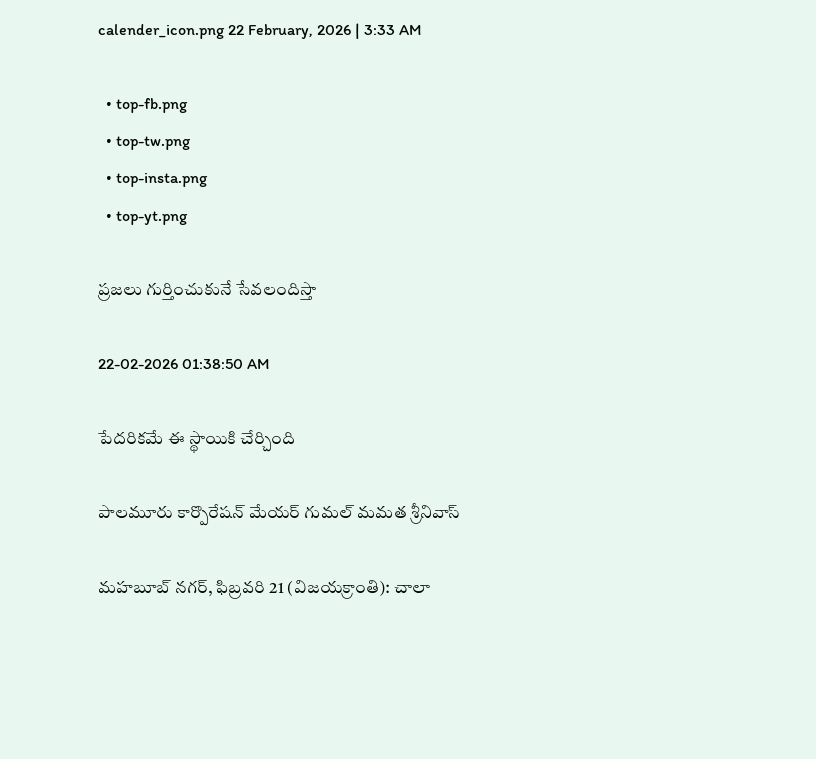calender_icon.png 22 February, 2026 | 3:33 AM

  • top-fb.png
  • top-tw.png
  • top-insta.png
  • top-yt.png

ప్రజలు గుర్తించుకునే సేవలందిస్తా

22-02-2026 01:38:50 AM

పేదరికమే ఈ స్థాయికి చేర్చింది

పాలమూరు కార్పొరేషన్ మేయర్ గుమల్ మమత శ్రీనివాస్

మహబూబ్ నగర్, ఫిబ్రవరి 21 (విజయక్రాంతి): చాలా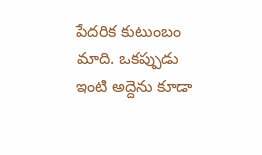పేదరిక కుటుంబం మాది. ఒకప్పుడు ఇంటి అద్దెను కూడా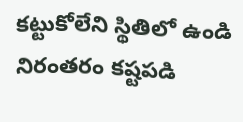కట్టుకోలేని స్థితిలో ఉండి నిరంతరం కష్టపడి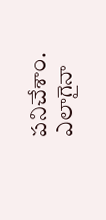పనిచేశాం. ఎలాగైనా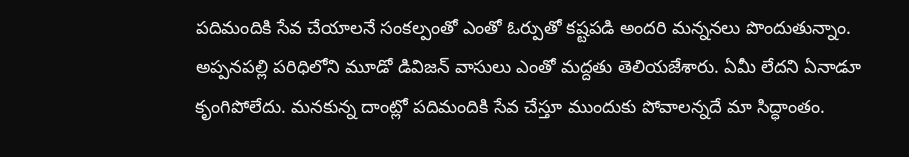పదిమందికి సేవ చేయాలనే సంకల్పంతో ఎంతో ఓర్పుతో కష్టపడి అందరి మన్ననలు పొందుతున్నాం. అప్పనపల్లి పరిధిలోని మూడో డివిజన్ వాసులు ఎంతో మద్దతు తెలియజేశారు. ఏమీ లేదని ఏనాడూ కృంగిపోలేదు. మనకున్న దాంట్లో పదిమందికి సేవ చేస్తూ ముందుకు పోవాలన్నదే మా సిద్ధాంతం.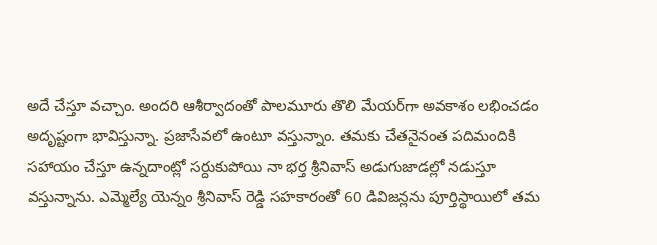అదే చేస్తూ వచ్చాం. అందరి ఆశీర్వాదంతో పాలమూరు తొలి మేయర్‌గా అవకాశం లభించడం అదృష్టంగా భావిస్తున్నా. ప్రజాసేవలో ఉంటూ వస్తున్నాం. తమకు చేతనైనంత పదిమందికి సహాయం చేస్తూ ఉన్నదాంట్లో సర్దుకుపోయి నా భర్త శ్రీనివాస్ అడుగుజాడల్లో నడుస్తూ వస్తున్నాను. ఎమ్మెల్యే యెన్నం శ్రీనివాస్ రెడ్డి సహకారంతో 60 డివిజన్లను పూర్తిస్థాయిలో తమ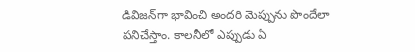డివిజన్‌గా భావించి అందరి మెప్పును పొందేలా పనిచేస్తాం. కాలనీలో ఎప్పుడు ఏ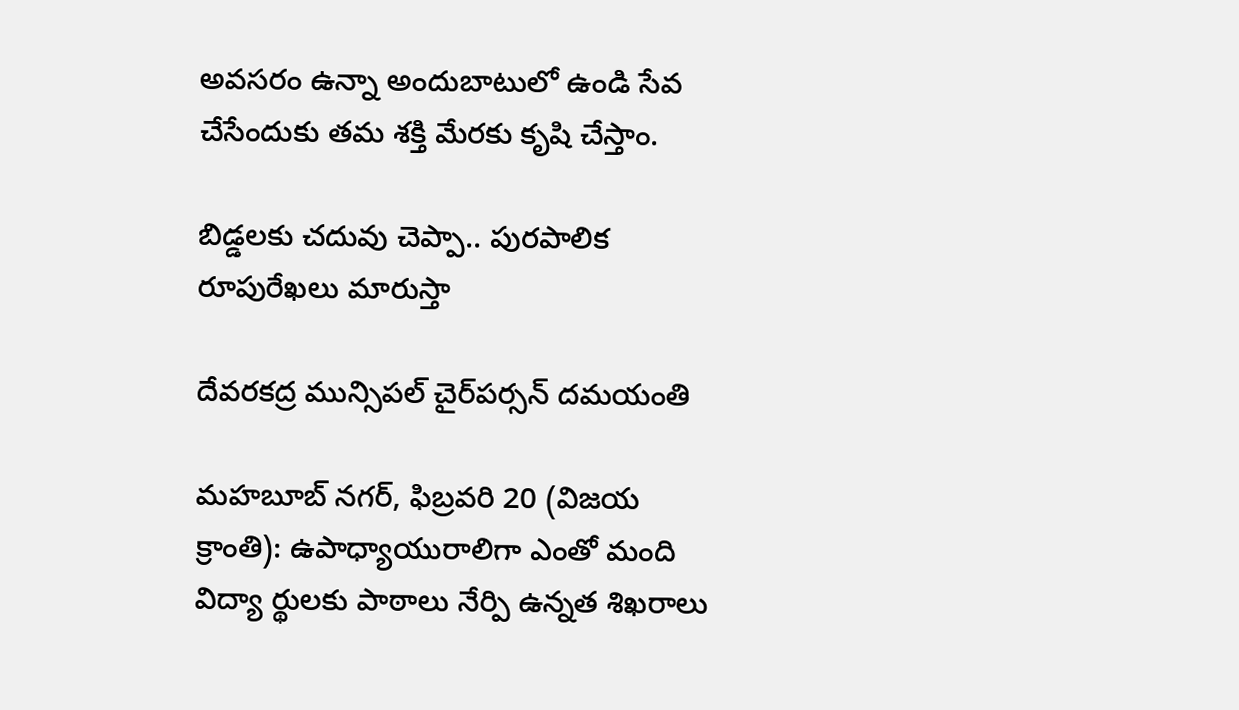అవసరం ఉన్నా అందుబాటులో ఉండి సేవ చేసేందుకు తమ శక్తి మేరకు కృషి చేస్తాం.

బిడ్డలకు చదువు చెప్పా.. పురపాలిక రూపురేఖలు మారుస్తా

దేవరకద్ర మున్సిపల్ చైర్‌పర్సన్ దమయంతి

మహబూబ్ నగర్, ఫిబ్రవరి 20 (విజయ క్రాంతి): ఉపాధ్యాయురాలిగా ఎంతో మంది విద్యా ర్థులకు పాఠాలు నేర్పి ఉన్నత శిఖరాలు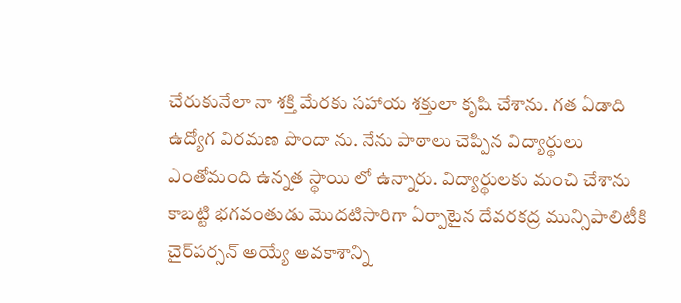చేరుకునేలా నా శక్తి మేరకు సహాయ శక్తులా కృషి చేశాను. గత ఏడాది ఉద్యోగ విరమణ పొందా ను. నేను పాఠాలు చెప్పిన విద్యార్థులు ఎంతోమంది ఉన్నత స్థాయి లో ఉన్నారు. విద్యార్థులకు మంచి చేశాను కాబట్టి భగవంతుడు మొదటిసారిగా ఏర్పాటైన దేవరకద్ర మున్సిపాలిటీకి చైర్‌పర్సన్ అయ్యే అవకాశాన్ని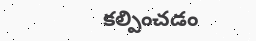కల్పించడం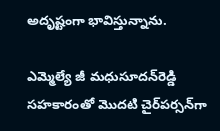అదృష్టంగా భావిస్తున్నాను.

ఎమ్మెల్యే జీ మధుసూదన్‌రెడ్డి సహకారంతో మొదటి చైర్‌పర్సన్‌గా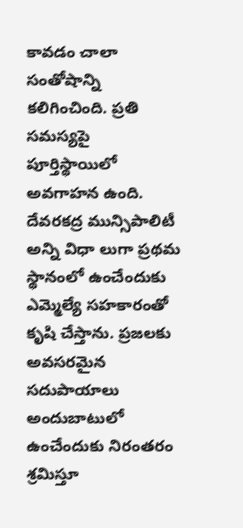కావడం చాలా సంతోషాన్ని కలిగించింది. ప్రతి సమస్యపై పూర్తిస్థాయిలో అవగాహన ఉంది. దేవరకద్ర మున్సిపాలిటీ అన్ని విధా లుగా ప్రథమ స్థానంలో ఉంచేందుకు ఎమ్మెల్యే సహకారంతో కృషి చేస్తాను. ప్రజలకు అవసరమైన సదుపాయాలు అందుబాటులో ఉంచేందుకు నిరంతరం శ్రమిస్తూ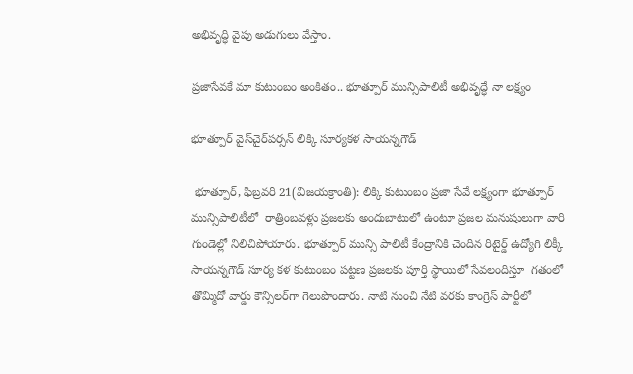అభివృద్ధి వైపు అడుగులు వేస్తాం.

ప్రజాసేవకే మా కుటుంబం అంకితం.. భూత్పూర్ మున్సిపాలిటీ అభివృద్ధే నా లక్ష్యం

భూత్పూర్ వైస్‌చైర్‌పర్సన్ లిక్కి సూర్యకళ సాయన్నగౌడ్

 భూత్పూర్, ఫిబ్రవరి 21(విజయక్రాంతి): లిక్కి కుటుంబం ప్రజా సేవే లక్ష్యంగా భూత్పూర్ మున్సిపాలిటీలో  రాత్రింబవళ్లు ప్రజలకు అందుబాటులో ఉంటూ ప్రజల మనుషులుగా వారి గుండెల్లో నిలిచిపోయారు. భూత్పూర్ మున్సి పాలిటీ కేంద్రానికి చెందిన రిటైర్డ్ ఉద్యోగి లిక్కీ సాయన్నగౌడ్ సూర్య కళ కుటుంబం పట్టణ ప్రజలకు పూర్తి స్థాయిలో సేవలందిస్తూ  గతంలో తొమ్మిదో వార్డు కౌన్సిలర్‌గా గెలుపొందారు. నాటి నుంచి నేటి వరకు కాంగ్రెస్ పార్టీలో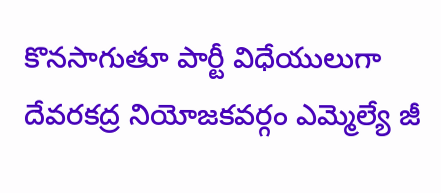కొనసాగుతూ పార్టీ విధేయులుగా దేవరకద్ర నియోజకవర్గం ఎమ్మెల్యే జీ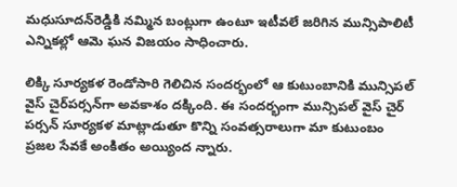మధుసూదన్‌రెడ్డికి నమ్మిన బంట్లుగా ఉంటూ ఇటీవలే జరిగిన మున్సిపాలిటీ ఎన్నికల్లో ఆమె ఘన విజయం సాధించారు.

లిక్కి సూర్యకళ రెండోసారి గెలిచిన సందర్భంలో ఆ కుటుంబానికి మున్సిపల్ వైస్ చైర్‌పర్సన్‌గా అవకాశం దక్కింది. ఈ సందర్భంగా మున్సిపల్ వైస్ చైర్ పర్సన్ సూర్యకళ మాట్లాడుతూ కొన్ని సంవత్సరాలుగా మా కుటుంబం ప్రజల సేవకే అంకితం అయ్యింద న్నారు.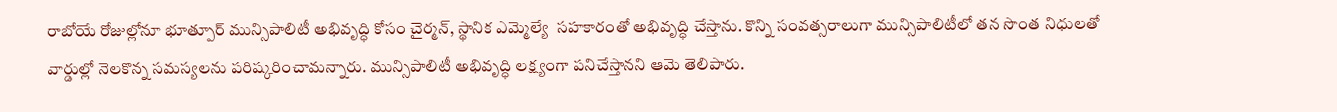రాబోయే రోజుల్లోనూ భూత్పూర్ మున్సిపాలిటీ అభివృద్ధి కోసం చైర్మన్, స్థానిక ఎమ్మెల్యే  సహకారంతో అభివృద్ధి చేస్తాను. కొన్ని సంవత్సరాలుగా మున్సిపాలిటీలో తన సొంత నిధులతో వార్డుల్లో నెలకొన్న సమస్యలను పరిష్కరించామన్నారు. మున్సిపాలిటీ అభివృద్ధి లక్ష్యంగా పనిచేస్తానని ఆమె తెలిపారు.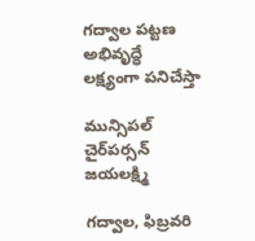గద్వాల పట్టణ అభివృద్ధే లక్ష్యంగా పనిచేస్తా

మున్సిపల్ చైర్‌పర్సన్ జయలక్ష్మి

గద్వాల, ఫిబ్రవరి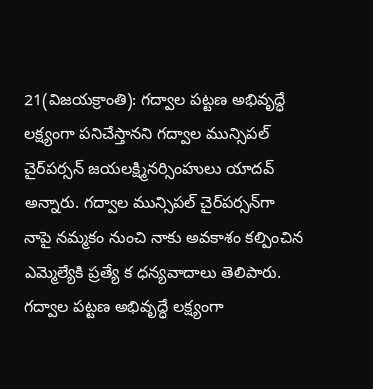21(విజయక్రాంతి): గద్వాల పట్టణ అభివృద్ధే లక్ష్యంగా పనిచేస్తానని గద్వాల మున్సిపల్ చైర్‌పర్సన్ జయలక్ష్మినర్సింహులు యాదవ్ అన్నారు. గద్వాల మున్సిపల్ చైర్‌పర్సన్‌గా నాపై నమ్మకం నుంచి నాకు అవకాశం కల్పించిన ఎమ్మెల్యేకి ప్రత్యే క ధన్యవాదాలు తెలిపారు. గద్వాల పట్టణ అభివృద్ధే లక్ష్యంగా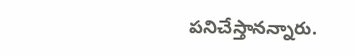పనిచేస్తానన్నారు.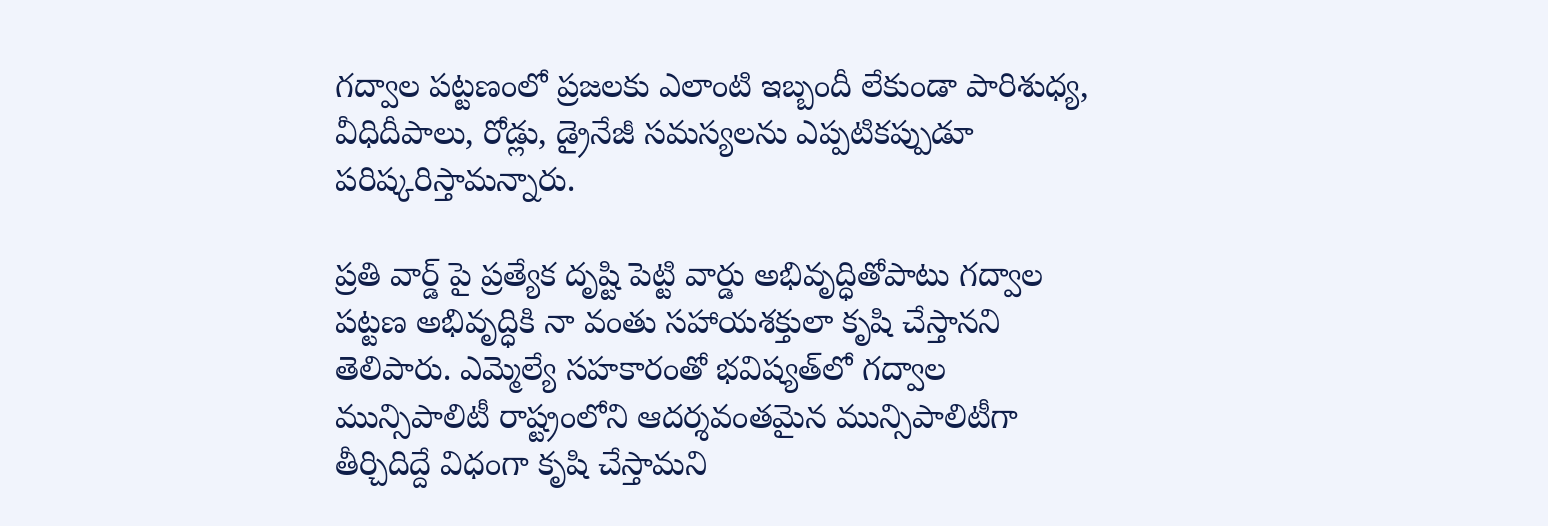గద్వాల పట్టణంలో ప్రజలకు ఎలాంటి ఇబ్బందీ లేకుండా పారిశుధ్య, వీధిదీపాలు, రోడ్లు, డ్రైనేజీ సమస్యలను ఎప్పటికప్పుడూ పరిష్కరిస్తామన్నారు.

ప్రతి వార్డ్ పై ప్రత్యేక దృష్టి పెట్టి వార్డు అభివృద్ధితోపాటు గద్వాల పట్టణ అభివృద్ధికి నా వంతు సహాయశక్తులా కృషి చేస్తానని తెలిపారు. ఎమ్మెల్యే సహకారంతో భవిష్యత్‌లో గద్వాల మున్సిపాలిటీ రాష్ట్రంలోని ఆదర్శవంతమైన మున్సిపాలిటీగా తీర్చిదిద్దే విధంగా కృషి చేస్తామని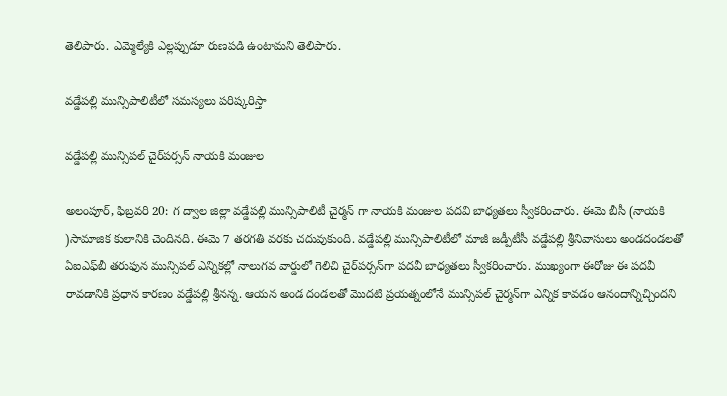తెలిపారు. ఎమ్మెల్యేకి ఎల్లప్పుడూ రుణపడి ఉంటామని తెలిపారు.

వడ్డేపల్లి మున్సిపాలిటీలో సమస్యలు పరిష్కరిస్తా

వడ్డేపల్లి మున్సిపల్ చైర్‌పర్సన్ నాయకి మంజుల

అలంపూర్, ఫిబ్రవరి 20: గ ద్వాల జిల్లా వడ్డేపల్లి మున్సిపాలిటీ చైర్మన్ గా నాయకి మంజుల పదవి బాధ్యతలు స్వీకరించారు. ఈమె బీసీ (నాయకి )సామాజిక కులానికి చెందినది. ఈమె 7 తరగతి వరకు చదువుకుంది. వడ్డేపల్లి మున్సిపాలిటీలో మాజీ జడ్పీటీసీ వడ్డేపల్లి శ్రీనివాసులు అండదండలతో ఏఐఎఫ్‌బీ తరుఫున మున్సిపల్ ఎన్నికల్లో నాలుగవ వార్డులో గెలిచి చైర్‌పర్సన్‌గా పదవీ బాధ్యతలు స్వీకరించారు. ముఖ్యంగా ఈరోజు ఈ పదవీ రావడానికి ప్రధాన కారణం వడ్డేపల్లి శ్రీనన్న. ఆయన అండ దండలతో మొదటి ప్రయత్నంలోనే మున్సిపల్ చైర్మన్‌గా ఎన్నిక కావడం ఆనందాన్నిచ్చిందని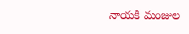నాయకి మంజుల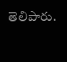తెలిపారు.